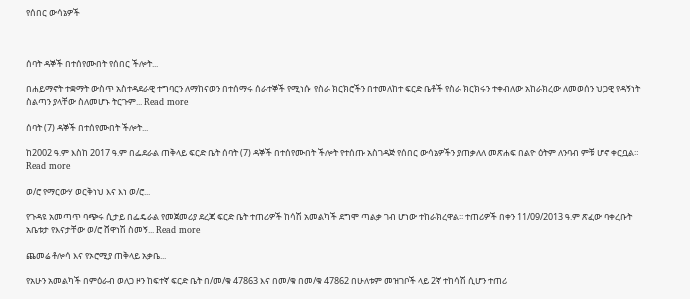የሰበር ውሳኔዎች



ሰባት ዳኞች በተሰየሙበት የሰበር ችሎት...

በሐይማኖት ተቋማት ውስጥ አስተዳደራዊ ተግባርን ለማከናወን በተሰማሩ ሰራተኞች የሚነሱ  የስራ ክርክሮችን በተመለከተ ፍርድ ቤቶች የስራ ክርክሩን ተቀብለው አከራክረው ለመወሰን ህጋዊ የዳኝነት ስልጣን ያላቸው ስለመሆኑ ትርጉም... Read more

ሰባት (7) ዳኞች በተሰየሙበት ችሎት...

ከ2002 ዓ.ም እስከ 2017 ዓ.ም በፌደራል ጠቅላይ ፍርድ ቤት ሰባት (7) ዳኞች በተሰየሙበት ችሎት የተሰጡ አስገዳጅ የሰበር ውሳኔዎችን ያጠቃለለ መጽሐፍ በልዮ ዕትም ለንባብ ምቹ ሆኖ ቀርቧል። Read more

ወ/ሮ የማርውሃ ወርቅነህ እና እነ ወ/ሮ...

የጉዳዩ አመጣጥ ባጭሩ ሲታይ በፌዴራል የመጀመሪያ ደረጃ ፍርድ ቤት ተጠሪዎች ከሳሽ አመልካች ደግሞ ጣልቃ ገብ ሆነው ተከራክረዋል፡፡ ተጠሪዎች በቀን 11/09/2013 ዓ.ም ጽፈው ባቀረቡት አቤቱታ የእናታቸው ወ/ሮ ሸዋነሽ ስመኝ... Read more

ጨመሬ ቶሎሳ እና የኦሮሚያ ጠቅላይ አቃቤ...

የአሁን አመልካች በምዕራብ ወለጋ ዞን ከፍተኛ ፍርድ ቤት በ/መ/ቁ 47863 እና በመ/ቁ በመ/ቁ 47862 በሁለቱም መዝገቦች ላይ 2ኛ ተከሳሽ ሲሆን ተጠሪ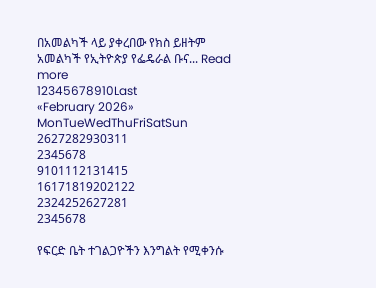በአመልካች ላይ ያቀረበው የክስ ይዘትም አመልካች የኢትዮጵያ የፌዴራል ቡና... Read more
12345678910Last
«February 2026»
MonTueWedThuFriSatSun
2627282930311
2345678
9101112131415
16171819202122
2324252627281
2345678

የፍርድ ቤት ተገልጋዮችን እንግልት የሚቀንሱ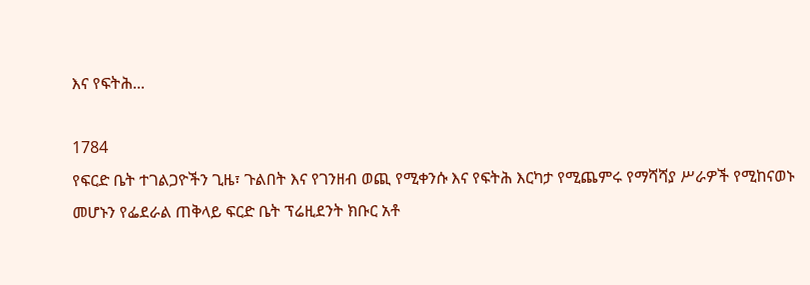እና የፍትሕ...

1784
የፍርድ ቤት ተገልጋዮችን ጊዜ፣ ጉልበት እና የገንዘብ ወጪ የሚቀንሱ እና የፍትሕ እርካታ የሚጨምሩ የማሻሻያ ሥራዎች የሚከናወኑ መሆኑን የፌደራል ጠቅላይ ፍርድ ቤት ፕሬዚደንት ክቡር አቶ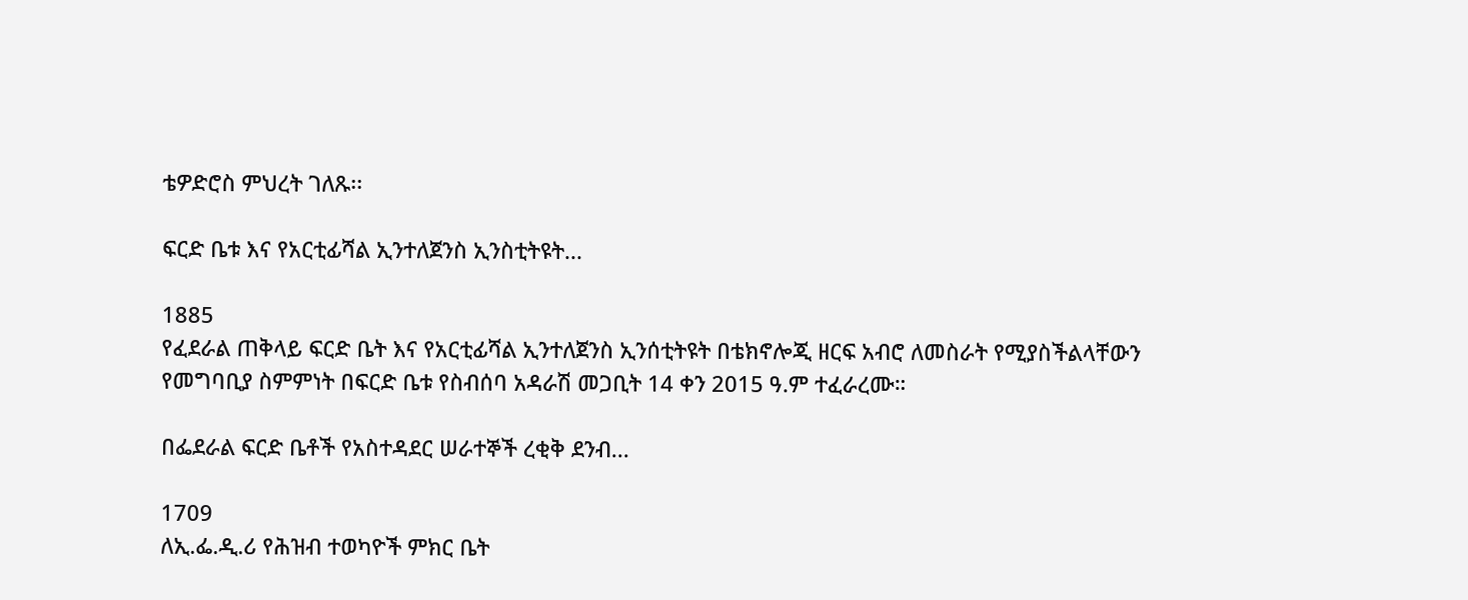ቴዎድሮስ ምህረት ገለጹ፡፡

ፍርድ ቤቱ እና የአርቲፊሻል ኢንተለጀንስ ኢንስቲትዩት...

1885
የፈደራል ጠቅላይ ፍርድ ቤት እና የአርቲፊሻል ኢንተለጀንስ ኢንሰቲትዩት በቴክኖሎጂ ዘርፍ አብሮ ለመስራት የሚያስችልላቸውን የመግባቢያ ስምምነት በፍርድ ቤቱ የስብሰባ አዳራሽ መጋቢት 14 ቀን 2015 ዓ.ም ተፈራረሙ።

በፌደራል ፍርድ ቤቶች የአስተዳደር ሠራተኞች ረቂቅ ደንብ...

1709
ለኢ.ፌ.ዲ.ሪ የሕዝብ ተወካዮች ምክር ቤት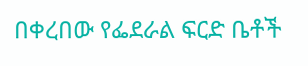በቀረበው የፌደራል ፍርድ ቤቶች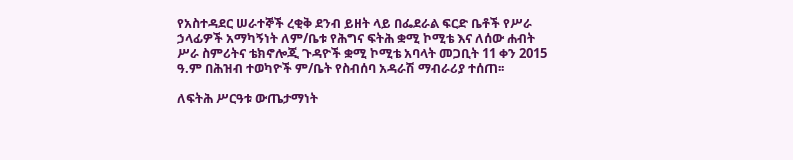የአስተዳደር ሠራተኞች ረቂቅ ደንብ ይዘት ላይ በፌደራል ፍርድ ቤቶች የሥራ ኃላፊዎች አማካኝነት ለም/ቤቱ የሕግና ፍትሕ ቋሚ ኮሚቴ እና ለሰው ሐብት ሥራ ስምሪትና ቴክኖሎጂ ጉዳዮች ቋሚ ኮሚቴ አባላት መጋቢት 11 ቀን 2015 ዓ.ም በሕዝብ ተወካዮች ም/ቤት የስብሰባ አዳራሽ ማብራሪያ ተሰጠ፡፡

ለፍትሕ ሥርዓቱ ውጤታማነት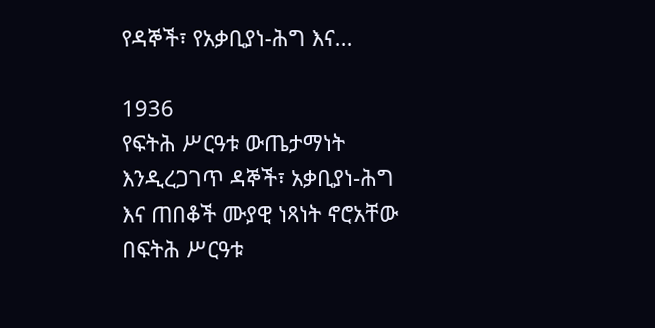የዳኞች፣ የአቃቢያነ-ሕግ እና...

1936
የፍትሕ ሥርዓቱ ውጤታማነት እንዲረጋገጥ ዳኞች፣ አቃቢያነ-ሕግ እና ጠበቆች ሙያዊ ነጻነት ኖሮአቸው በፍትሕ ሥርዓቱ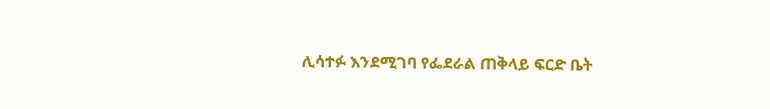ሊሳተፉ እንደሚገባ የፌደራል ጠቅላይ ፍርድ ቤት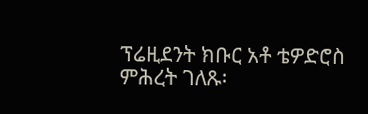ፕሬዚደንት ክቡር አቶ ቴዎድሮስ ምሕረት ገለጹ፡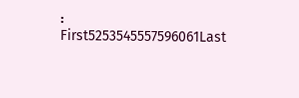፡
First5253545557596061Last